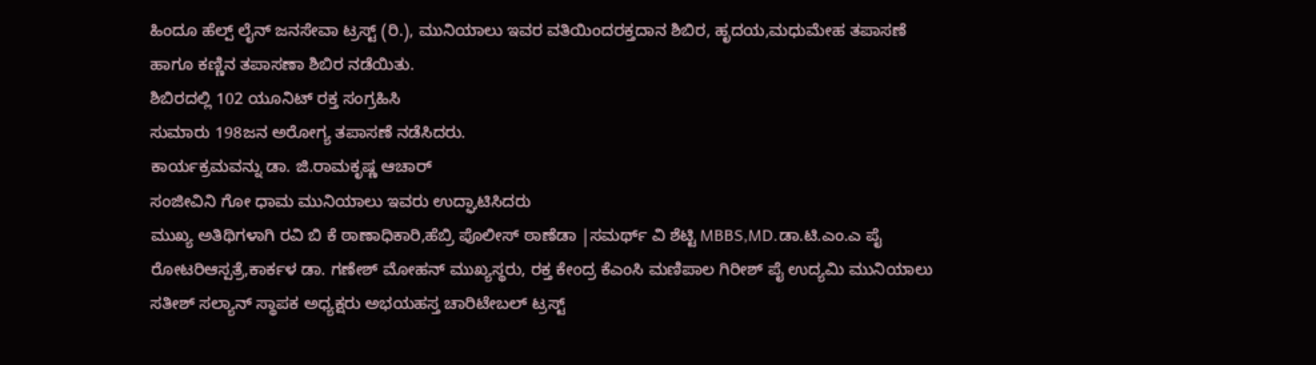ಹಿಂದೂ ಹೆಲ್ಪ್ ಲೈನ್ ಜನಸೇವಾ ಟ್ರಸ್ಟ್ (ರಿ.), ಮುನಿಯಾಲು ಇವರ ವತಿಯಿಂದರಕ್ತದಾನ ಶಿಬಿರ, ಹೃದಯ,ಮಧುಮೇಹ ತಪಾಸಣೆ ಹಾಗೂ ಕಣ್ಣಿನ ತಪಾಸಣಾ ಶಿಬಿರ ನಡೆಯಿತು.
ಶಿಬಿರದಲ್ಲಿ 102 ಯೂನಿಟ್ ರಕ್ತ ಸಂಗ್ರಹಿಸಿ
ಸುಮಾರು 198ಜನ ಅರೋಗ್ಯ ತಪಾಸಣೆ ನಡೆಸಿದರು.
ಕಾರ್ಯಕ್ರಮವನ್ನು ಡಾ. ಜಿ.ರಾಮಕೃಷ್ಣ ಆಚಾರ್
ಸಂಜೀವಿನಿ ಗೋ ಧಾಮ ಮುನಿಯಾಲು ಇವರು ಉದ್ಘಾಟಿಸಿದರು
ಮುಖ್ಯ ಅತಿಥಿಗಳಾಗಿ ರವಿ ಬಿ ಕೆ ಠಾಣಾಧಿಕಾರಿ,ಹೆಬ್ರಿ ಪೊಲೀಸ್ ಠಾಣೆಡಾ |ಸಮರ್ಥ್ ವಿ ಶೆಟ್ಟಿ MBBS,MD.ಡಾ.ಟಿ.ಎಂ.ಎ ಪೈ ರೋಟರಿಆಸ್ಪತ್ರೆ,ಕಾರ್ಕಳ ಡಾ. ಗಣೇಶ್ ಮೋಹನ್ ಮುಖ್ಯಸ್ಥರು, ರಕ್ತ ಕೇಂದ್ರ ಕೆಎಂಸಿ ಮಣಿಪಾಲ ಗಿರೀಶ್ ಪೈ ಉದ್ಯಮಿ ಮುನಿಯಾಲು
ಸತೀಶ್ ಸಲ್ಯಾನ್ ಸ್ಥಾಪಕ ಅಧ್ಯಕ್ಷರು ಅಭಯಹಸ್ತ ಚಾರಿಟೇಬಲ್ ಟ್ರಸ್ಟ್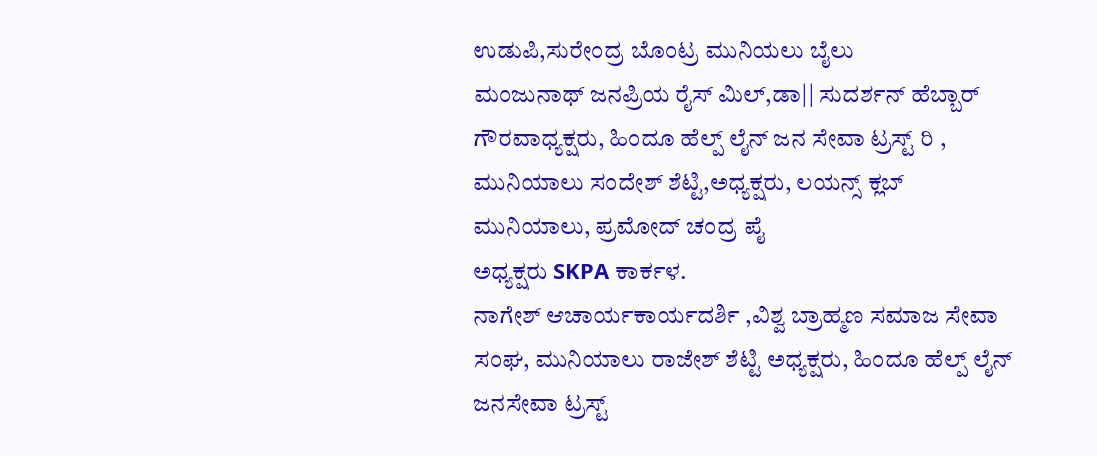ಉಡುಪಿ,ಸುರೇಂದ್ರ ಬೊಂಟ್ರ ಮುನಿಯಲು ಬೈಲು
ಮಂಜುನಾಥ್ ಜನಪ್ರಿಯ ರೈಸ್ ಮಿಲ್,ಡಾ|| ಸುದರ್ಶನ್ ಹೆಬ್ಬಾರ್
ಗೌರವಾಧ್ಯಕ್ಷರು, ಹಿಂದೂ ಹೆಲ್ಪ್ ಲೈನ್ ಜನ ಸೇವಾ ಟ್ರಸ್ಟ್ ರಿ , ಮುನಿಯಾಲು ಸಂದೇಶ್ ಶೆಟ್ಟಿ,ಅಧ್ಯಕ್ಷರು, ಲಯನ್ಸ್ ಕ್ಲಬ್ ಮುನಿಯಾಲು, ಪ್ರಮೋದ್ ಚಂದ್ರ ಪೈ
ಅಧ್ಯಕ್ಷರು SKPA ಕಾರ್ಕಳ.
ನಾಗೇಶ್ ಆಚಾರ್ಯಕಾರ್ಯದರ್ಶಿ ,ವಿಶ್ವ ಬ್ರಾಹ್ಮಣ ಸಮಾಜ ಸೇವಾ ಸಂಘ, ಮುನಿಯಾಲು ರಾಜೇಶ್ ಶೆಟ್ಟಿ ಅಧ್ಯಕ್ಷರು, ಹಿಂದೂ ಹೆಲ್ಪ್ ಲೈನ್ ಜನಸೇವಾ ಟ್ರಸ್ಟ್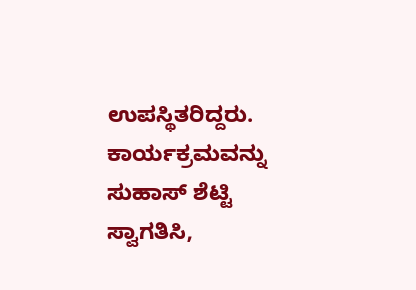ಉಪಸ್ಥಿತರಿದ್ದರು.
ಕಾರ್ಯಕ್ರಮವನ್ನು ಸುಹಾಸ್ ಶೆಟ್ಟಿ ಸ್ವಾಗತಿಸಿ,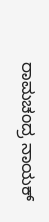ರಾಮಚಂದ್ರ ನಾಯಕ್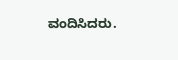ವಂದಿಸಿದರು.